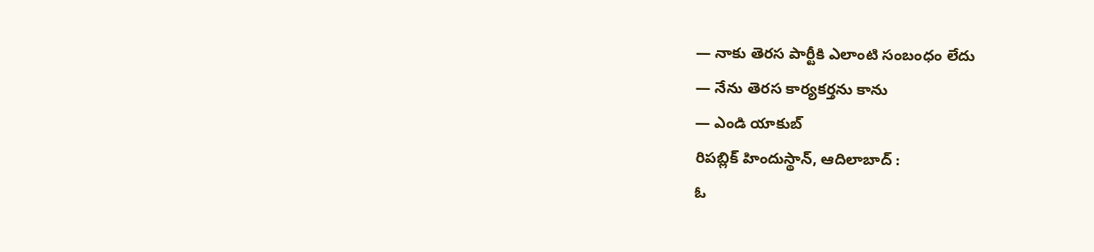— నాకు తెరస పార్టీకి ఎలాంటి సంబంధం లేదు
— నేను తెరస కార్యకర్తను కాను
— ఎండి యాకుబ్
రిపబ్లిక్ హిందుస్థాన్, ఆదిలాబాద్ :
ఓ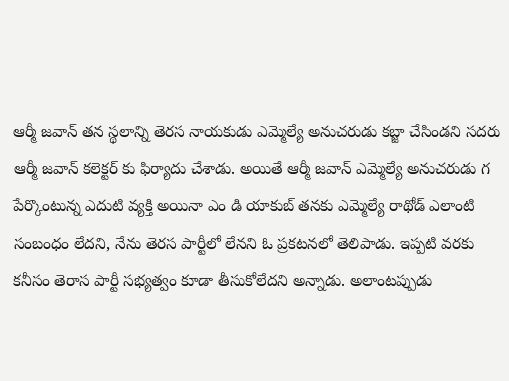ఆర్మీ జవాన్ తన స్థలాన్ని తెరస నాయకుడు ఎమ్మెల్యే అనుచరుడు కబ్జా చేసిండని సదరు ఆర్మీ జవాన్ కలెక్టర్ కు ఫిర్యాదు చేశాడు. అయితే ఆర్మీ జవాన్ ఎమ్మెల్యే అనుచరుడు గ పేర్కొంటున్న ఎదుటి వ్యక్తి అయినా ఎం డి యాకుబ్ తనకు ఎమ్మెల్యే రాథోడ్ ఎలాంటి సంబంధం లేదని, నేను తెరస పార్టీలో లేనని ఓ ప్రకటనలో తెలిపాడు. ఇప్పటి వరకు కనీసం తెరాస పార్టీ సభ్యత్వం కూడా తీసుకోలేదని అన్నాడు. అలాంటప్పుడు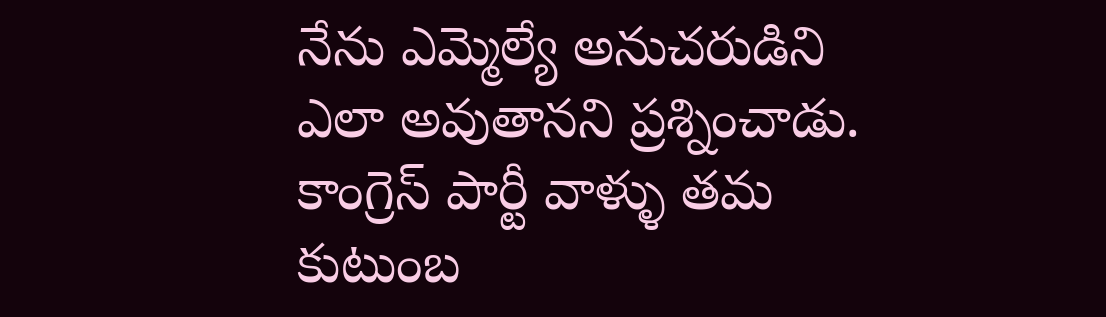నేను ఎమ్మెల్యే అనుచరుడిని ఎలా అవుతానని ప్రశ్నించాడు. కాంగ్రెస్ పార్టీ వాళ్ళు తమ కుటుంబ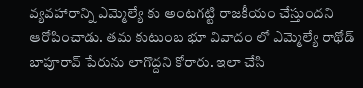వ్యవహారాన్ని ఎమ్మెల్యే కు అంటగట్టి రాజకీయం చేస్తుందని ఆరోపించాడు. తమ కుటుంబ భూ వివాదం లో ఎమ్మెల్యే రాథోడ్ బాపూరావ్ పేరును లాగొద్దని కోరారు. ఇలా చేసి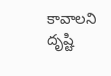కావాలని దృష్టి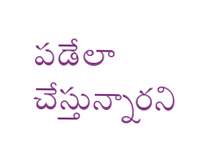పడేలా చేస్తున్నారని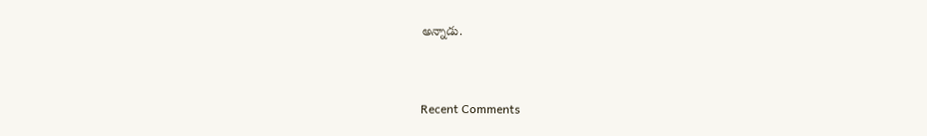అన్నాడు.



Recent Comments